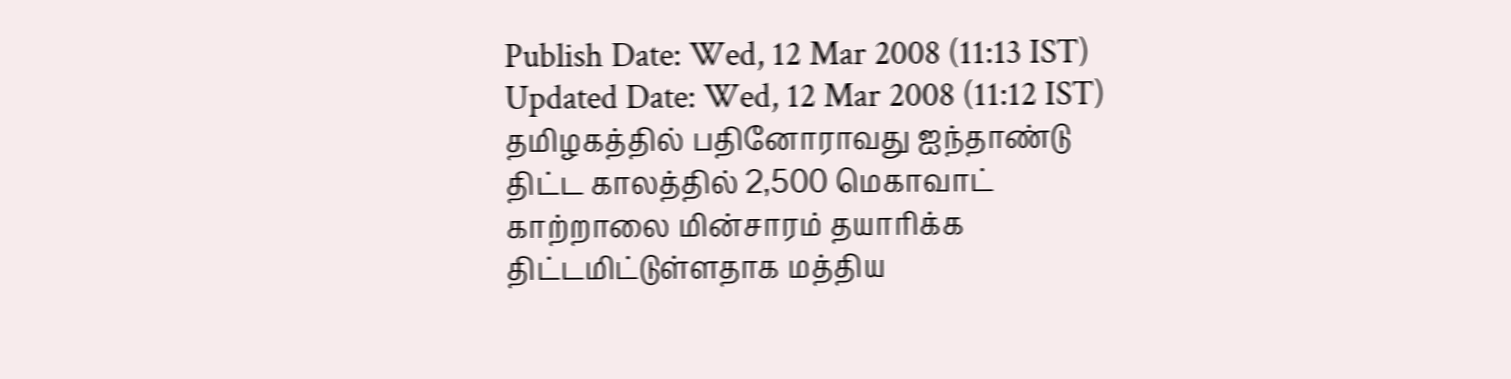Publish Date: Wed, 12 Mar 2008 (11:13 IST)
Updated Date: Wed, 12 Mar 2008 (11:12 IST)
தமிழகத்தில் பதினோராவது ஐந்தாண்டு திட்ட காலத்தில் 2,500 மெகாவாட் காற்றாலை மின்சாரம் தயாரிக்க திட்டமிட்டுள்ளதாக மத்திய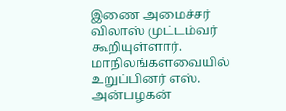இணை அமைச்சர் விலாஸ் முட்டம்வர் கூறியுள்ளார்.
மாநிலங்களவையில் உறுப்பினர் எஸ். அன்பழகன்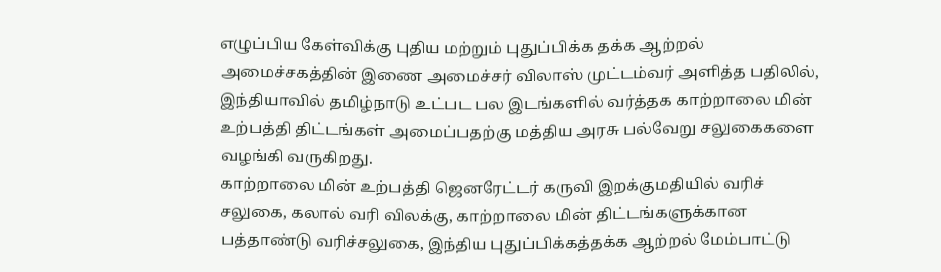எழுப்பிய கேள்விக்கு புதிய மற்றும் புதுப்பிக்க தக்க ஆற்றல் அமைச்சகத்தின் இணை அமைச்சர் விலாஸ் முட்டம்வர் அளித்த பதிலில், இந்தியாவில் தமிழ்நாடு உட்பட பல இடங்களில் வர்த்தக காற்றாலை மின் உற்பத்தி திட்டங்கள் அமைப்பதற்கு மத்திய அரசு பல்வேறு சலுகைகளை வழங்கி வருகிறது.
காற்றாலை மின் உற்பத்தி ஜெனரேட்டர் கருவி இறக்குமதியில் வரிச் சலுகை, கலால் வரி விலக்கு, காற்றாலை மின் திட்டங்களுக்கான பத்தாண்டு வரிச்சலுகை, இந்திய புதுப்பிக்கத்தக்க ஆற்றல் மேம்பாட்டு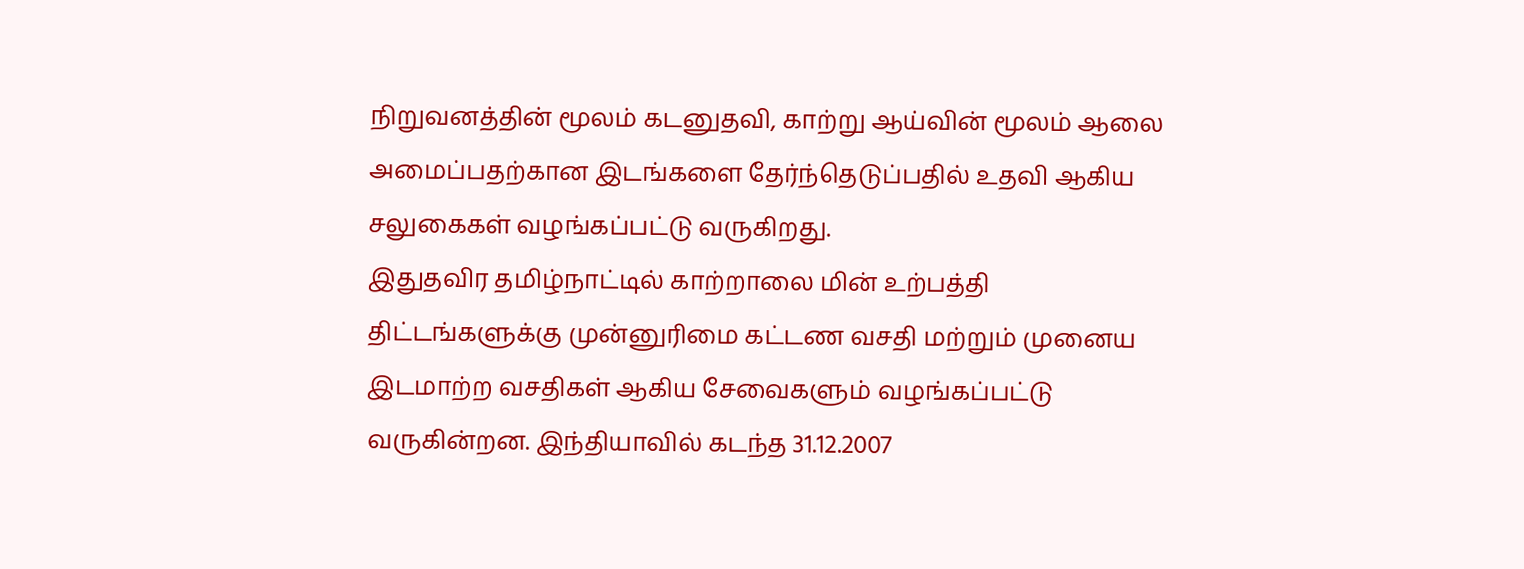நிறுவனத்தின் மூலம் கடனுதவி, காற்று ஆய்வின் மூலம் ஆலை அமைப்பதற்கான இடங்களை தேர்ந்தெடுப்பதில் உதவி ஆகிய சலுகைகள் வழங்கப்பட்டு வருகிறது.
இதுதவிர தமிழ்நாட்டில் காற்றாலை மின் உற்பத்தி திட்டங்களுக்கு முன்னுரிமை கட்டண வசதி மற்றும் முனைய இடமாற்ற வசதிகள் ஆகிய சேவைகளும் வழங்கப்பட்டு வருகின்றன. இந்தியாவில் கடந்த 31.12.2007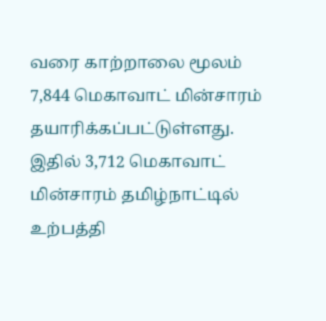வரை காற்றாலை மூலம் 7,844 மெகாவாட் மின்சாரம் தயாரிக்கப்பட்டுள்ளது. இதில் 3,712 மெகாவாட் மின்சாரம் தமிழ்நாட்டில் உற்பத்தி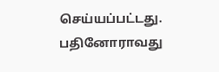செய்யப்பட்டது.
பதினோராவது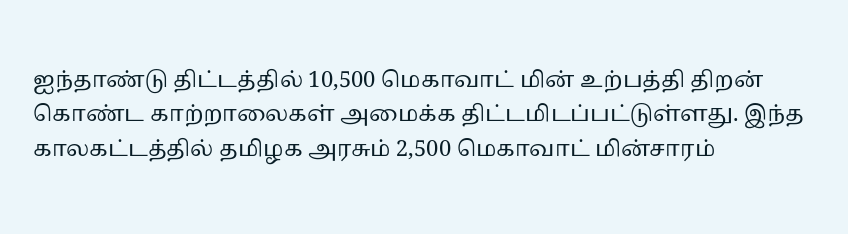ஐந்தாண்டு திட்டத்தில் 10,500 மெகாவாட் மின் உற்பத்தி திறன் கொண்ட காற்றாலைகள் அமைக்க திட்டமிடப்பட்டுள்ளது. இந்த காலகட்டத்தில் தமிழக அரசும் 2,500 மெகாவாட் மின்சாரம்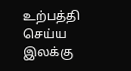உற்பத்தி செய்ய இலக்கு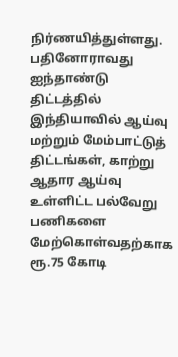நிர்ணயித்துள்ளது.
பதினோராவது ஐந்தாண்டு திட்டத்தில் இந்தியாவில் ஆய்வு மற்றும் மேம்பாட்டுத் திட்டங்கள், காற்று ஆதார ஆய்வு உள்ளிட்ட பல்வேறு பணிகளை மேற்கொள்வதற்காக ரூ.75 கோடி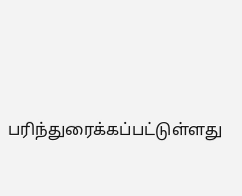பரிந்துரைக்கப்பட்டுள்ளது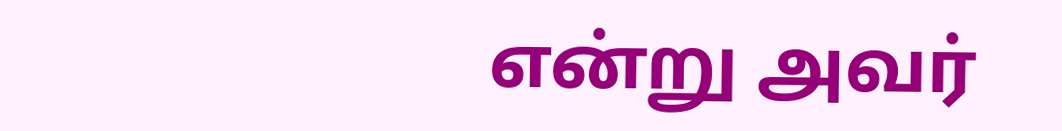என்று அவர்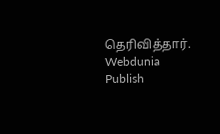தெரிவித்தார்.
Webdunia
Publish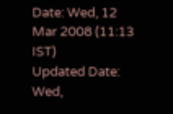Date: Wed, 12 Mar 2008 (11:13 IST)
Updated Date: Wed,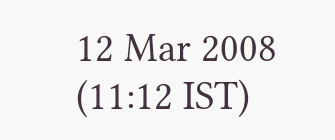12 Mar 2008 (11:12 IST)